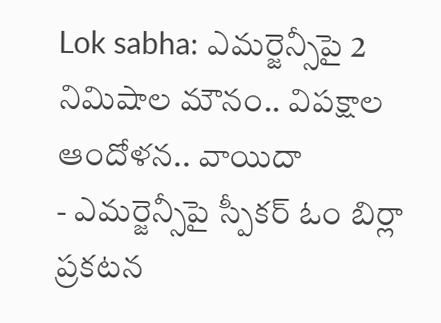Lok sabha: ఎమర్జెన్సీపై 2 నిమిషాల మౌనం.. విపక్షాల ఆందోళన.. వాయిదా
- ఎమర్జెన్సీపై స్పీకర్ ఓం బిర్లా ప్రకటన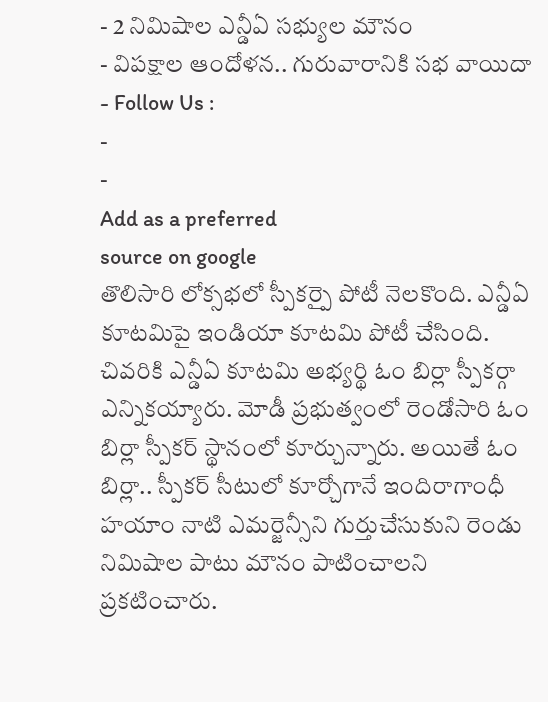- 2 నిమిషాల ఎన్డీఏ సభ్యుల మౌనం
- విపక్షాల ఆందోళన.. గురువారానికి సభ వాయిదా
- Follow Us :
-
-
Add as a preferred
source on google
తొలిసారి లోక్సభలో స్పీకర్పై పోటీ నెలకొంది. ఎన్డీఏ కూటమిపై ఇండియా కూటమి పోటీ చేసింది. చివరికి ఎన్డీఏ కూటమి అభ్యర్థి ఓం బిర్లా స్పీకర్గా ఎన్నికయ్యారు. మోడీ ప్రభుత్వంలో రెండోసారి ఓం బిర్లా స్పీకర్ స్థానంలో కూర్చున్నారు. అయితే ఓం బిర్లా.. స్పీకర్ సీటులో కూర్చోగానే ఇందిరాగాంధీ హయాం నాటి ఎమర్జెన్సీని గుర్తుచేసుకుని రెండు నిమిషాల పాటు మౌనం పాటించాలని ప్రకటించారు.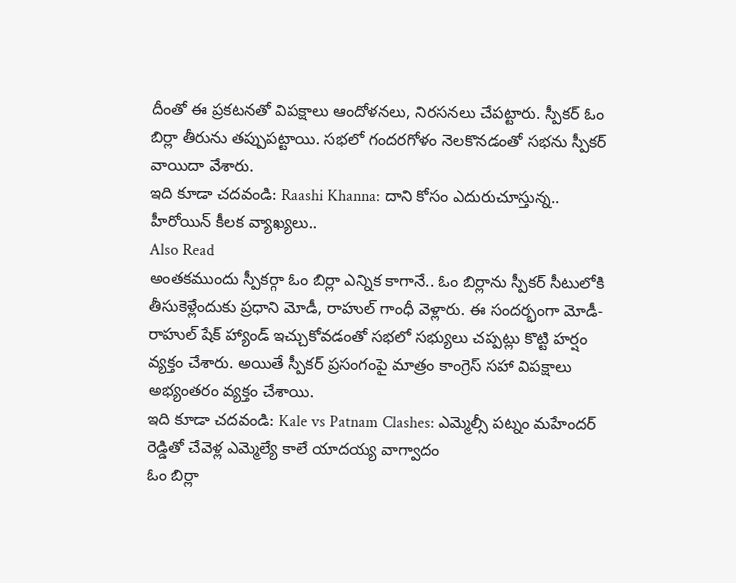దీంతో ఈ ప్రకటనతో విపక్షాలు ఆందోళనలు, నిరసనలు చేపట్టారు. స్పీకర్ ఓం బిర్లా తీరును తప్పుపట్టాయి. సభలో గందరగోళం నెలకొనడంతో సభను స్పీకర్ వాయిదా వేశారు.
ఇది కూడా చదవండి: Raashi Khanna: దాని కోసం ఎదురుచూస్తున్న.. హీరోయిన్ కీలక వ్యాఖ్యలు..
Also Read
అంతకముందు స్పీకర్గా ఓం బిర్లా ఎన్నిక కాగానే.. ఓం బిర్లాను స్పీకర్ సీటులోకి తీసుకెళ్లేందుకు ప్రధాని మోడీ, రాహుల్ గాంధీ వెళ్లారు. ఈ సందర్భంగా మోడీ-రాహుల్ షేక్ హ్యాండ్ ఇచ్చుకోవడంతో సభలో సభ్యులు చప్పట్లు కొట్టి హర్షం వ్యక్తం చేశారు. అయితే స్పీకర్ ప్రసంగంపై మాత్రం కాంగ్రెస్ సహా విపక్షాలు అభ్యంతరం వ్యక్తం చేశాయి.
ఇది కూడా చదవండి: Kale vs Patnam Clashes: ఎమ్మెల్సీ పట్నం మహేందర్ రెడ్డితో చేవెళ్ల ఎమ్మెల్యే కాలే యాదయ్య వాగ్వాదం
ఓం బిర్లా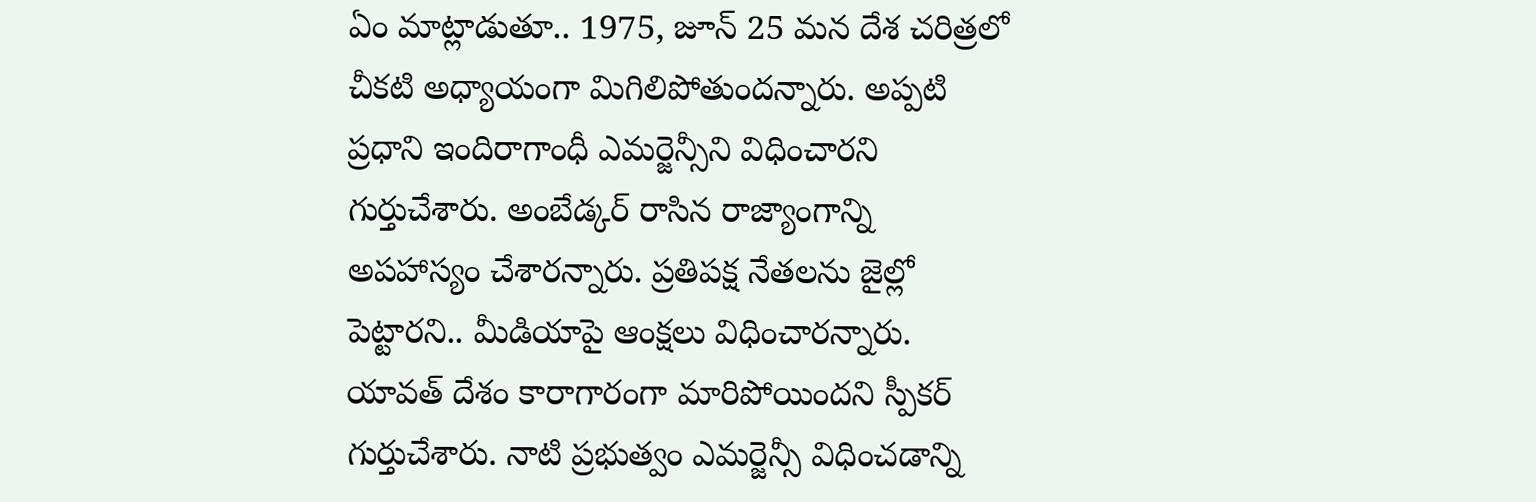ఏం మాట్లాడుతూ.. 1975, జూన్ 25 మన దేశ చరిత్రలో చీకటి అధ్యాయంగా మిగిలిపోతుందన్నారు. అప్పటి ప్రధాని ఇందిరాగాంధీ ఎమర్జెన్సీని విధించారని గుర్తుచేశారు. అంబేడ్కర్ రాసిన రాజ్యాంగాన్ని అపహాస్యం చేశారన్నారు. ప్రతిపక్ష నేతలను జైల్లో పెట్టారని.. మీడియాపై ఆంక్షలు విధించారన్నారు. యావత్ దేశం కారాగారంగా మారిపోయిందని స్పీకర్ గుర్తుచేశారు. నాటి ప్రభుత్వం ఎమర్జెన్సీ విధించడాన్ని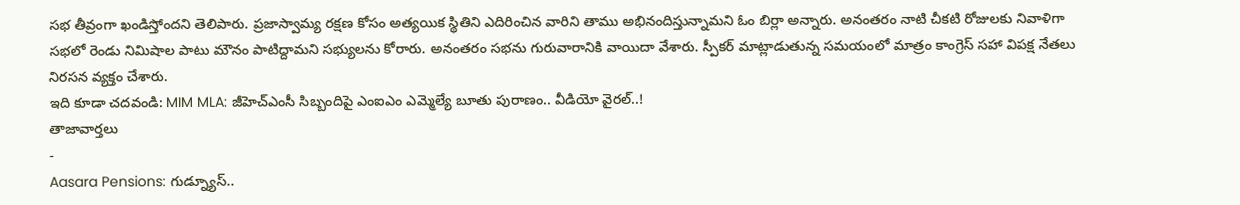సభ తీవ్రంగా ఖండిస్తోందని తెలిపారు. ప్రజాస్వామ్య రక్షణ కోసం అత్యయిక స్థితిని ఎదిరించిన వారిని తాము అభినందిస్తున్నామని ఓం బిర్లా అన్నారు. అనంతరం నాటి చీకటి రోజులకు నివాళిగా సభలో రెండు నిమిషాల పాటు మౌనం పాటిద్దామని సభ్యులను కోరారు. అనంతరం సభను గురువారానికి వాయిదా వేశారు. స్పీకర్ మాట్లాడుతున్న సమయంలో మాత్రం కాంగ్రెస్ సహా విపక్ష నేతలు నిరసన వ్యక్తం చేశారు.
ఇది కూడా చదవండి: MIM MLA: జీహెచ్ఎంసీ సిబ్బందిపై ఎంఐఎం ఎమ్మెల్యే బూతు పురాణం.. వీడియో వైరల్..!
తాజావార్తలు
-
Aasara Pensions: గుడ్న్యూస్..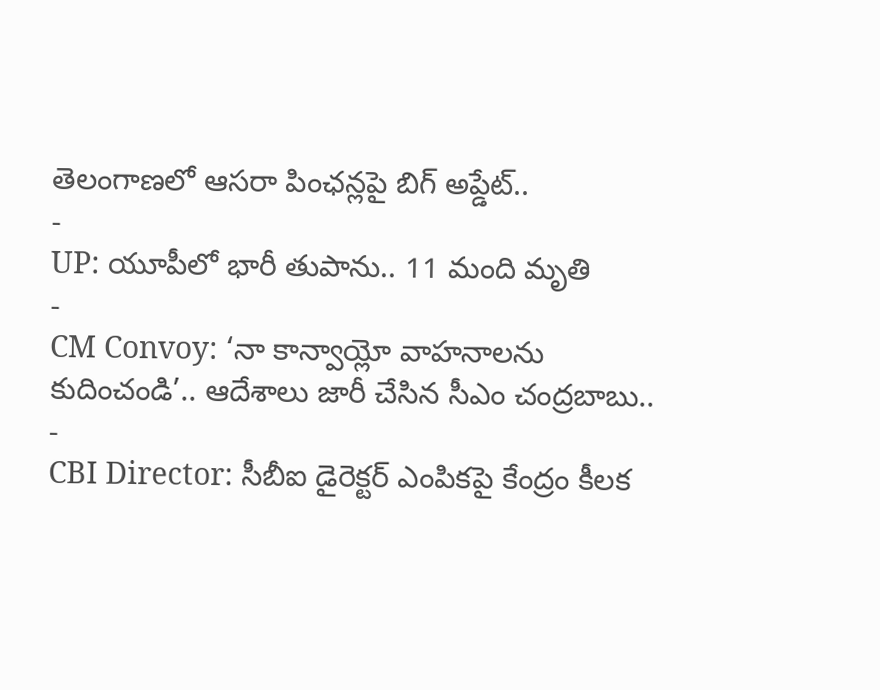తెలంగాణలో ఆసరా పింఛన్లపై బిగ్ అప్డేట్..
-
UP: యూపీలో భారీ తుపాను.. 11 మంది మృతి
-
CM Convoy: ‘నా కాన్వాయ్లో వాహనాలను కుదించండి’.. ఆదేశాలు జారీ చేసిన సీఎం చంద్రబాబు..
-
CBI Director: సీబీఐ డైరెక్టర్ ఎంపికపై కేంద్రం కీలక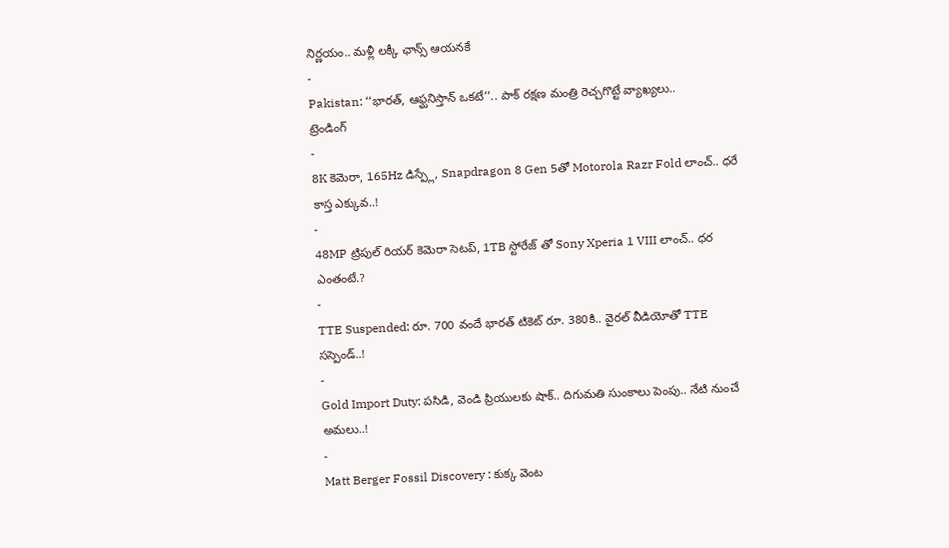నిర్ణయం.. మళ్లీ లక్కీ ఛాన్స్ ఆయనకే
-
Pakistan: ‘‘భారత్, ఆఫ్ఘనిస్తాన్ ఒకటే’’.. పాక్ రక్షణ మంత్రి రెచ్చగొట్టే వ్యాఖ్యలు..
ట్రెండింగ్
-
8K కెమెరా, 165Hz డిస్ప్లే, Snapdragon 8 Gen 5తో Motorola Razr Fold లాంచ్.. ధరే కాస్త ఎక్కువ..!
-
48MP ట్రిపుల్ రియర్ కెమెరా సెటప్, 1TB స్టోరేజ్ తో Sony Xperia 1 VIII లాంచ్.. ధర ఎంతంటే.?
-
TTE Suspended: రూ. 700 వందే భారత్ టికెట్ రూ. 380కి.. వైరల్ వీడియోతో TTE సస్పెండ్..!
-
Gold Import Duty: పసిడి, వెండి ప్రియులకు షాక్.. దిగుమతి సుంకాలు పెంపు.. నేటి నుంచే అమలు..!
-
Matt Berger Fossil Discovery : కుక్క వెంట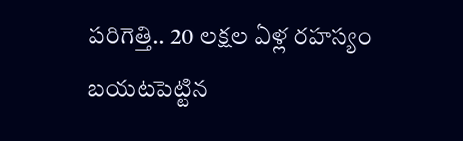పరిగెత్తి.. 20 లక్షల ఏళ్ల రహస్యం బయటపెట్టిన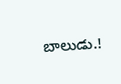బాలుడు.!